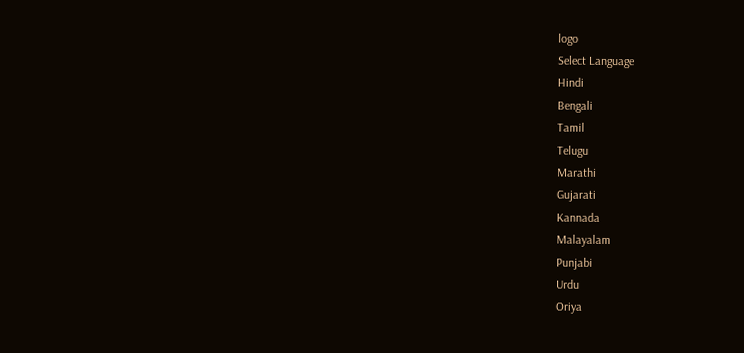logo
Select Language
Hindi
Bengali
Tamil
Telugu
Marathi
Gujarati
Kannada
Malayalam
Punjabi
Urdu
Oriya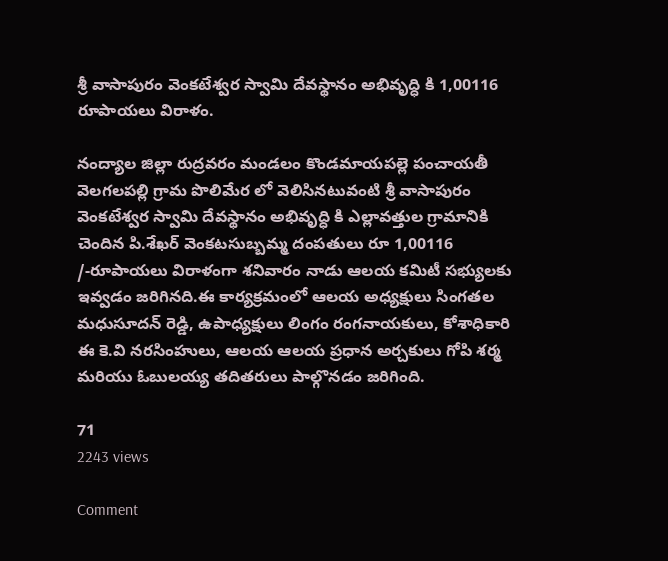శ్రీ వాసాపురం వెంకటేశ్వర స్వామి దేవస్థానం అభివృద్ధి కి 1,00116 రూపాయలు విరాళం.

నంద్యాల జిల్లా రుద్రవరం మండలం కొండమాయపల్లె పంచాయతీ వెలగలపల్లి గ్రామ పొలిమేర లో వెలిసినటువంటి శ్రీ వాసాపురం వెంకటేశ్వర స్వామి దేవస్థానం అభివృద్ధి కి ఎల్లావత్తుల గ్రామానికి చెందిన పి.శేఖర్ వెంకటసుబ్బమ్మ దంపతులు రూ 1,00116 /-రూపాయలు విరాళంగా శనివారం నాడు ఆలయ కమిటీ సభ్యులకు ఇవ్వడం జరిగినది.ఈ కార్యక్రమంలో ఆలయ అధ్యక్షులు సింగతల మధుసూదన్ రెడ్డి, ఉపాధ్యక్షులు లింగం రంగనాయకులు, కోశాధికారి ఈ కె.వి నరసింహులు, ఆలయ ఆలయ ప్రధాన అర్చకులు గోపి శర్మ మరియు ఓబులయ్య తదితరులు పాల్గొనడం జరిగింది.

71
2243 views

Comment